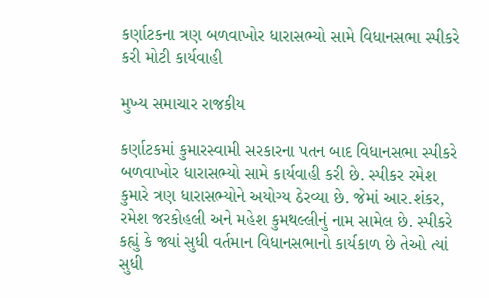કર્ણાટકના ત્રણ બળવાખોર ધારાસભ્યો સામે વિધાનસભા સ્પીકરે કરી મોટી કાર્યવાહી

મુખ્ય સમાચાર રાજકીય

કર્ણાટકમાં કુમારસ્વામી સરકારના પતન બાદ વિધાનસભા સ્પીકરે બળવાખોર ધારાસભ્યો સામે કાર્યવાહી કરી છે. સ્પીકર રમેશ કુમારે ત્રણ ધારાસભ્યોને અયોગ્ય ઠેરવ્યા છે. જેમાં આર.શંકર, રમેશ જરકોહલી અને મહેશ કુમથલ્લીનું નામ સામેલ છે. સ્પીકરે કહ્યું કે જ્યાં સુધી વર્તમાન વિધાનસભાનો કાર્યકાળ છે તેઓ ત્યાં સુધી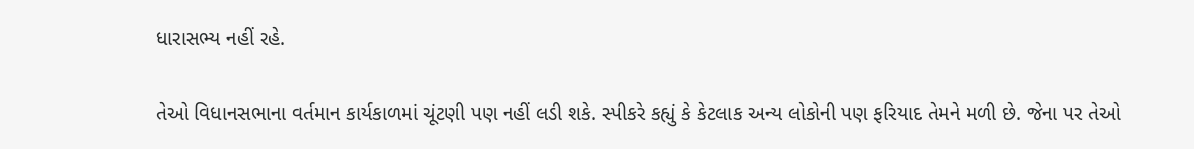ધારાસભ્ય નહીં રહે.

તેઓ વિધાનસભાના વર્તમાન કાર્યકાળમાં ચૂંટણી પણ નહીં લડી શકે. સ્પીકરે કહ્યું કે કેટલાક અન્ય લોકોની પણ ફરિયાદ તેમને મળી છે. જેના પર તેઓ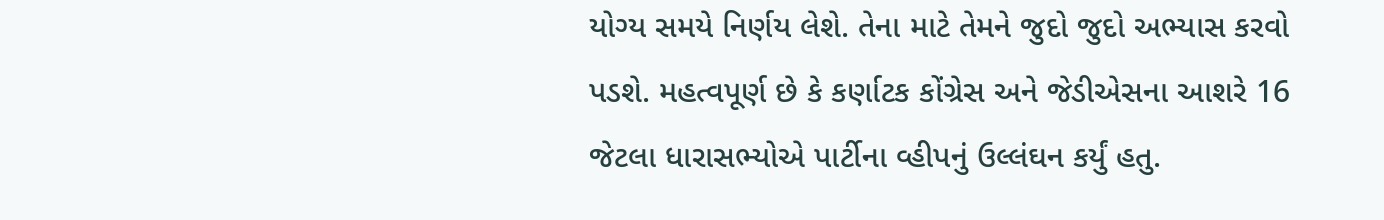યોગ્ય સમયે નિર્ણય લેશે. તેના માટે તેમને જુદો જુદો અભ્યાસ કરવો પડશે. મહત્વપૂર્ણ છે કે કર્ણાટક કોંગ્રેસ અને જેડીએસના આશરે 16 જેટલા ધારાસભ્યોએ પાર્ટીના વ્હીપનું ઉલ્લંઘન કર્યું હતુ.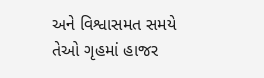અને વિશ્વાસમત સમયે તેઓ ગૃહમાં હાજર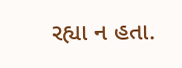રહ્યા ન હતા.